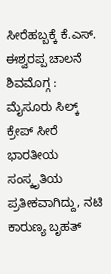ಸೀರೆಹಬ್ಬಕ್ಕೆ ಕೆ.ಎಸ್. ಈಶ್ವರಪ್ಪ ಚಾಲನೆ
ಶಿವಮೊಗ್ಗ : ಮೈಸೂರು ಸಿಲ್ಕ್ ಕ್ರೇಪ್ ಸೀರೆ ಭಾರತೀಯ ಸಂಸ್ಕೃತಿಯ ಪ್ರತೀಕವಾಗಿದ್ದು, ನಟಿ ಕಾರುಣ್ಯ ಬೃಹತ್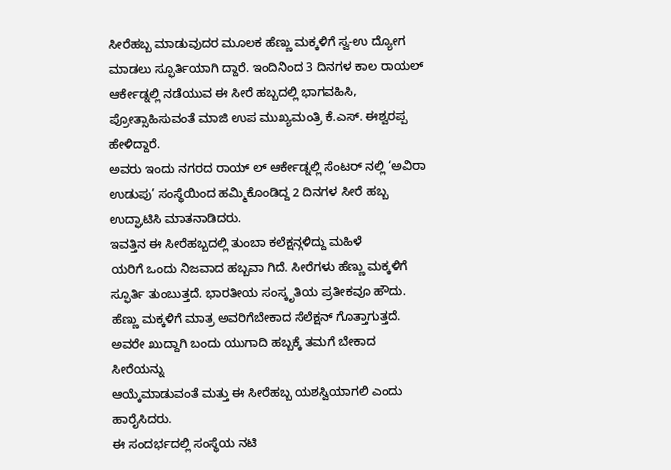ಸೀರೆಹಬ್ಬ ಮಾಡುವುದರ ಮೂಲಕ ಹೆಣ್ಣು ಮಕ್ಕಳಿಗೆ ಸ್ವ-ಉ ದ್ಯೋಗ ಮಾಡಲು ಸ್ಫೂರ್ತಿಯಾಗಿ ದ್ದಾರೆ. ಇಂದಿನಿಂದ 3 ದಿನಗಳ ಕಾಲ ರಾಯಲ್ ಆರ್ಕೇಡ್ನಲ್ಲಿ ನಡೆಯುವ ಈ ಸೀರೆ ಹಬ್ಬದಲ್ಲಿ ಭಾಗವಹಿಸಿ, ಪ್ರೋತ್ಸಾಹಿಸುವಂತೆ ಮಾಜಿ ಉಪ ಮುಖ್ಯಮಂತ್ರಿ ಕೆ.ಎಸ್. ಈಶ್ವರಪ್ಪ
ಹೇಳಿದ್ದಾರೆ.
ಅವರು ಇಂದು ನಗರದ ರಾಯ್ ಲ್ ಆರ್ಕೇಡ್ನಲ್ಲಿ ಸೆಂಟರ್ ನಲ್ಲಿ ‘ಅವಿರಾ ಉಡುಪು’ ಸಂಸ್ಥೆಯಿಂದ ಹಮ್ಮಿಕೊಂಡಿದ್ದ 2 ದಿನಗಳ ಸೀರೆ ಹಬ್ಬ ಉದ್ಘಾಟಿಸಿ ಮಾತನಾಡಿದರು.
ಇವತ್ತಿನ ಈ ಸೀರೆಹಬ್ಬದಲ್ಲಿ ತುಂಬಾ ಕಲೆಕ್ಷನ್ಗಳಿದ್ದು ಮಹಿಳೆ
ಯರಿಗೆ ಒಂದು ನಿಜವಾದ ಹಬ್ಬವಾ ಗಿದೆ. ಸೀರೆಗಳು ಹೆಣ್ಣು ಮಕ್ಕಳಿಗೆ ಸ್ಫೂರ್ತಿ ತುಂಬುತ್ತದೆ. ಭಾರತೀಯ ಸಂಸ್ಕೃತಿಯ ಪ್ರತೀಕವೂ ಹೌದು.
ಹೆಣ್ಣು ಮಕ್ಕಳಿಗೆ ಮಾತ್ರ ಅವರಿಗೆಬೇಕಾದ ಸೆಲೆಕ್ಷನ್ ಗೊತ್ತಾಗುತ್ತದೆ.
ಅವರೇ ಖುದ್ದಾಗಿ ಬಂದು ಯುಗಾದಿ ಹಬ್ಬಕ್ಕೆ ತಮಗೆ ಬೇಕಾದ ಸೀರೆಯನ್ನು
ಆಯ್ಕೆಮಾಡುವಂತೆ ಮತ್ತು ಈ ಸೀರೆಹಬ್ಬ ಯಶಸ್ವಿಯಾಗಲಿ ಎಂದು ಹಾರೈಸಿದರು.
ಈ ಸಂದರ್ಭದಲ್ಲಿ ಸಂಸ್ಥೆಯ ನಟಿ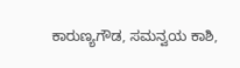ಕಾರುಣ್ಯಗೌಡ, ಸಮನ್ವಯ ಕಾಶಿ,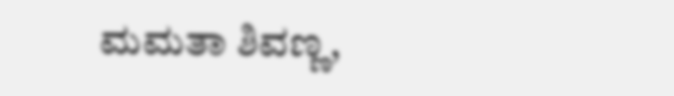ಮಮತಾ ಶಿವಣ್ಣ,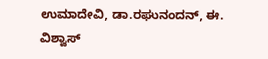ಉಮಾದೇವಿ, ಡಾ.ರಘುನಂದನ್, ಈ. ವಿಶ್ವಾಸ್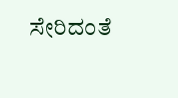ಸೇರಿದಂತೆ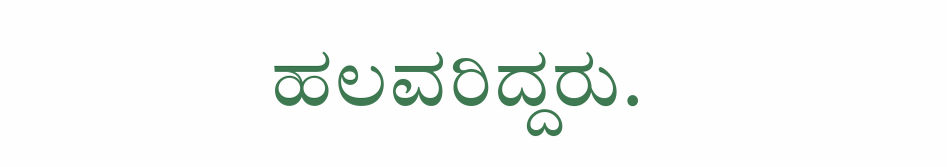ಹಲವರಿದ್ದರು.